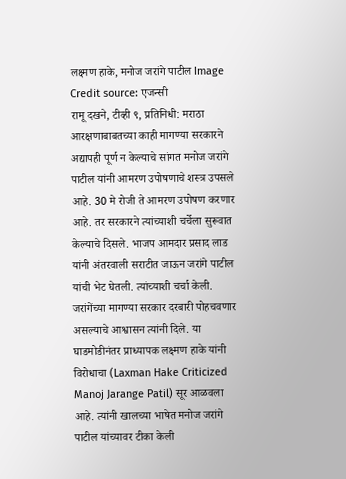लक्ष्मण हाके, मनोज जरांगे पाटील Image Credit source: एजन्सी
रामू दखने, टीव्ही ९, प्रतिनिधी: मराठा आरक्षणाबाबतच्या काही मागण्या सरकारने अद्यापही पूर्ण न केल्याचे सांगत मनोज जरांगे पाटील यांनी आमरण उपोषणाचे शस्त्र उपसले आहे. 30 मे रोजी ते आमरण उपोषण करणार आहे. तर सरकारने त्यांच्याशी चर्चेला सुरूवात केल्याचे दिसले. भाजप आमदार प्रसाद लाड यांनी अंतरवाली सराटीत जाऊन जरांगे पाटील यांची भेट घेतली. त्यांच्याशी चर्चा केली. जरांगेंच्या मागण्या सरकार दरबारी पोहचवणार असल्याचे आश्वासन त्यांनी दिले. या घाडमोडीनंतर प्राध्यापक लक्ष्मण हाके यांनी विरोधाचा (Laxman Hake Criticized Manoj Jarange Patil) सूर आळवला आहे. त्यांनी खालच्या भाषेत मनोज जरांगे पाटील यांच्यावर टीका केली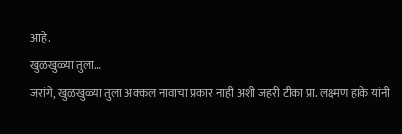आहे.
खुळखुळ्या तुला…
जरांगे, खुळखुळ्या तुला अक्कल नावाचा प्रकार नाही अशी जहरी टीका प्रा. लक्ष्मण हाके यांनी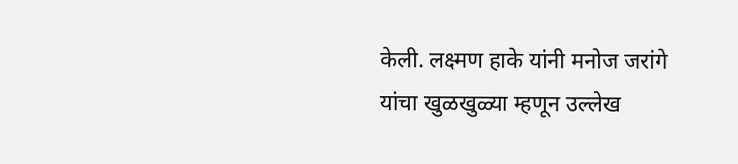केली. लक्ष्मण हाके यांनी मनोज जरांगे यांचा खुळखुळ्या म्हणून उल्लेख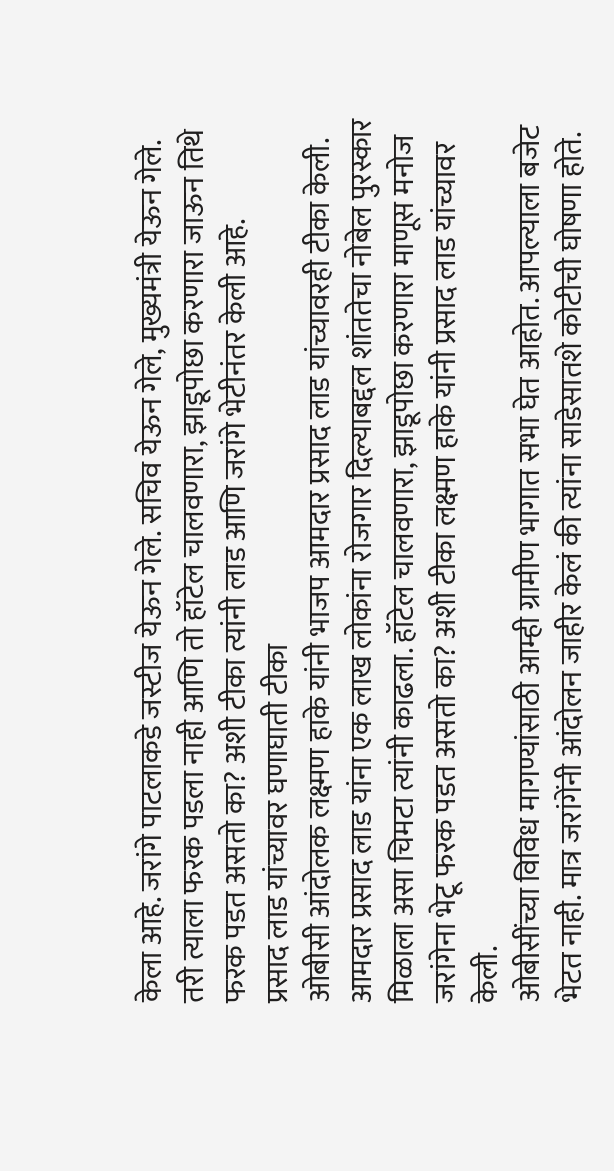केला आहे. जरांगे पाटलाकडे जस्टीज येऊन गेले. सचिव येऊन गेले, मुख्यमंत्री येऊन गेले. तरी त्याला फरक पडला नाही आणि तो हॉटेल चालवणारा, झाडूपोछा करणारा जाऊन तिथे फरक पडत असतो का? अशी टीका त्यांनी लाड आणि जरांगे भेटीनंतर केली आहे.
प्रसाद लाड यांच्यावर घणाघाती टीका
ओबीसी आंदोलक लक्ष्मण हाके यांनी भाजप आमदार प्रसाद लाड यांच्यावरही टीका केली. आमदार प्रसाद लाड यांना एक लाख लोकांना रोजगार दिल्याबद्दल शांततेचा नोबेल पुरस्कार मिळाला असा चिमटा त्यांनी काढला. हॉटेल चालवणारा, झाडूपोछा करणारा माणूस मनोज जरांगेना भेटू फरक पडत असतो का? अशी टीका लक्ष्मण हाके यांनी प्रसाद लाड यांच्यावर केली.
ओबीसींच्या विविध मागण्यांसाठी आम्ही ग्रामीण भागात सभा घेत आहोत. आपल्याला बजेट भेटत नाही. मात्र जरांगेंनी आंदोलन जाहीर केलं की त्यांना साडेसातशे कोटीची घोषणा होते.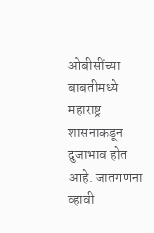ओबीसींच्या बाबतीमध्ये महाराष्ट्र शासनाकडून दुजाभाव होत आहे. जातगणना व्हावी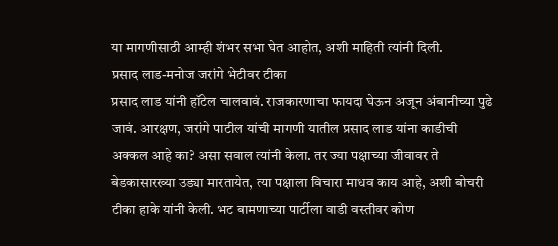या मागणीसाठी आम्ही शंभर सभा घेत आहोत, अशी माहिती त्यांनी दिली.
प्रसाद लाड-मनोज जरांगे भेटीवर टीका
प्रसाद लाड यांनी हॉटेल चालवावं. राजकारणाचा फायदा घेऊन अजून अंबानीच्या पुढे जावं. आरक्षण, जरांगे पाटील यांची मागणी यातील प्रसाद लाड यांना काडीची अक्कल आहे का? असा सवाल त्यांनी केला. तर ज्या पक्षाच्या जीवावर ते बेडकासारख्या उड्या मारतायेत, त्या पक्षाला विचारा माधव काय आहे, अशी बोचरी टीका हाके यांनी केली. भट बामणाच्या पार्टीला वाडी वस्तीवर कोण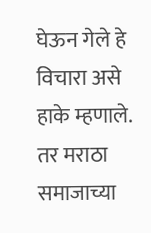घेऊन गेले हे विचारा असे हाके म्हणाले. तर मराठा समाजाच्या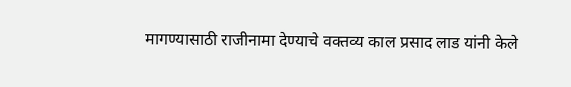मागण्यासाठी राजीनामा देण्याचे वक्तव्य काल प्रसाद लाड यांनी केले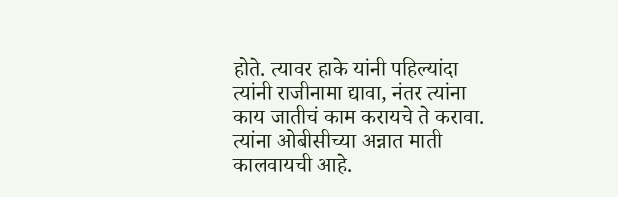होते. त्यावर हाके यांनी पहिल्यांदा त्यांनी राजीनामा द्यावा, नंतर त्यांना काय जातीचं काम करायचे ते करावा. त्यांना ओबीसीच्या अन्नात माती कालवायची आहे.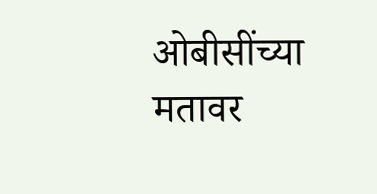ओबीसींच्या मतावर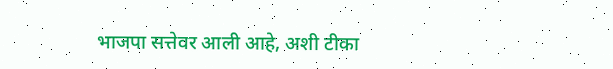भाजपा सत्तेवर आली आहे, अशी टीका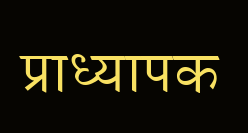प्राध्यापक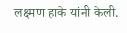लक्ष्मण हाके यांनी केली.